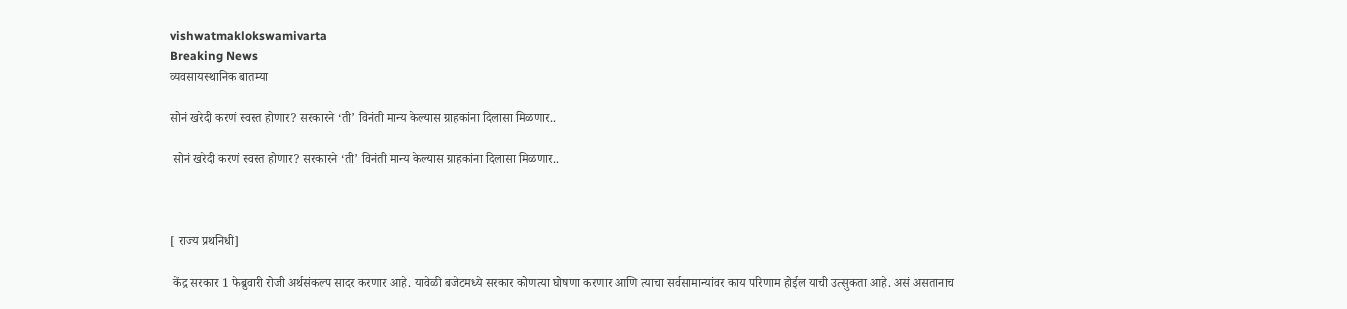vishwatmaklokswamivarta
Breaking News
व्यवसायस्थानिक बातम्या

सोनं खरेदी करणं स्वस्त होणार? सरकारने ‘ती’ विनंती मान्य केल्यास ग्राहकांना दिलासा मिळणार..

 सोनं खरेदी करणं स्वस्त होणार? सरकारने ‘ती’ विनंती मान्य केल्यास ग्राहकांना दिलासा मिळणार..



[ राज्य प्रथनिधी]

 केंद्र सरकार 1 फेब्रुवारी रोजी अर्थसंकल्प सादर करणार आहे. यावेळी बजेटमध्ये सरकार कोणत्या घोषणा करणार आणि त्याचा सर्वसामान्यांवर काय परिणाम होईल याची उत्सुकता आहे. असं असतानाच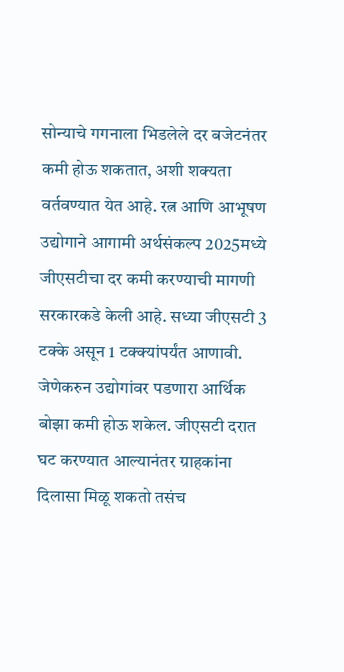सोन्याचे गगनाला भिडलेले दर बजेटनंतर कमी होऊ शकतात, अशी शक्यता वर्तवण्यात येत आहे. रत्न आणि आभूषण उद्योगाने आगामी अर्थसंकल्प 2025मध्ये जीएसटीचा दर कमी करण्याची मागणी सरकारकडे केली आहे. सध्या जीएसटी 3 टक्के असून 1 टक्क्यांपर्यंत आणावी. जेणेकरुन उद्योगांवर पडणारा आर्थिक बोझा कमी होऊ शकेल. जीएसटी दरात घट करण्यात आल्यानंतर ग्राहकांना दिलासा मिळू शकतो तसंच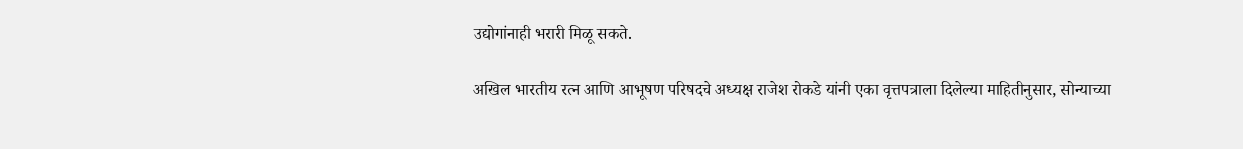उद्योगांनाही भरारी मिळू सकते.

अखिल भारतीय रत्न आणि आभूषण परिषदचे अध्यक्ष राजेश रोकडे यांनी एका वृत्तपत्राला दिलेल्या माहितीनुसार, सोन्याच्या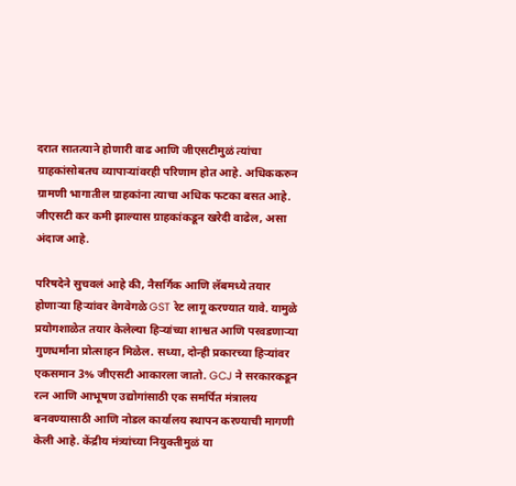दरात सातत्याने होणारी वाढ आणि जीएसटीमुळं त्यांचा ग्राहकांसोबतच व्यापाऱ्यांवरही परिणाम होत आहे. अधिककरुन ग्रामणी भागातील ग्राहकांना त्याचा अधिक फटका बसत आहे. जीएसटी कर कमी झाल्यास ग्राहकांकडून खरेदी वाढेल, असा अंदाज आहे.

परिषदेने सुचवलं आहे की, नैसर्गिक आणि लॅबमध्ये तयार होणाऱ्या हिऱ्यांवर वेगवेगळे GST रेट लागू करण्यात यावे. यामुळे प्रयोगशाळेत तयार केलेल्या हिऱ्यांच्या शाश्वत आणि परवडणाऱ्या गुणधर्मांना प्रोत्साहन मिळेल. सध्या, दोन्ही प्रकारच्या हिऱ्यांवर एकसमान 3% जीएसटी आकारला जातो. GCJ ने सरकारकडून रत्न आणि आभूषण उद्योगांसाठी एक समर्पित मंत्रालय बनवण्यासाठी आणि नोडल कार्यालय स्थापन करण्याची मागणी केली आहे. केंद्रीय मंत्र्यांच्या नियुक्तीमुळं या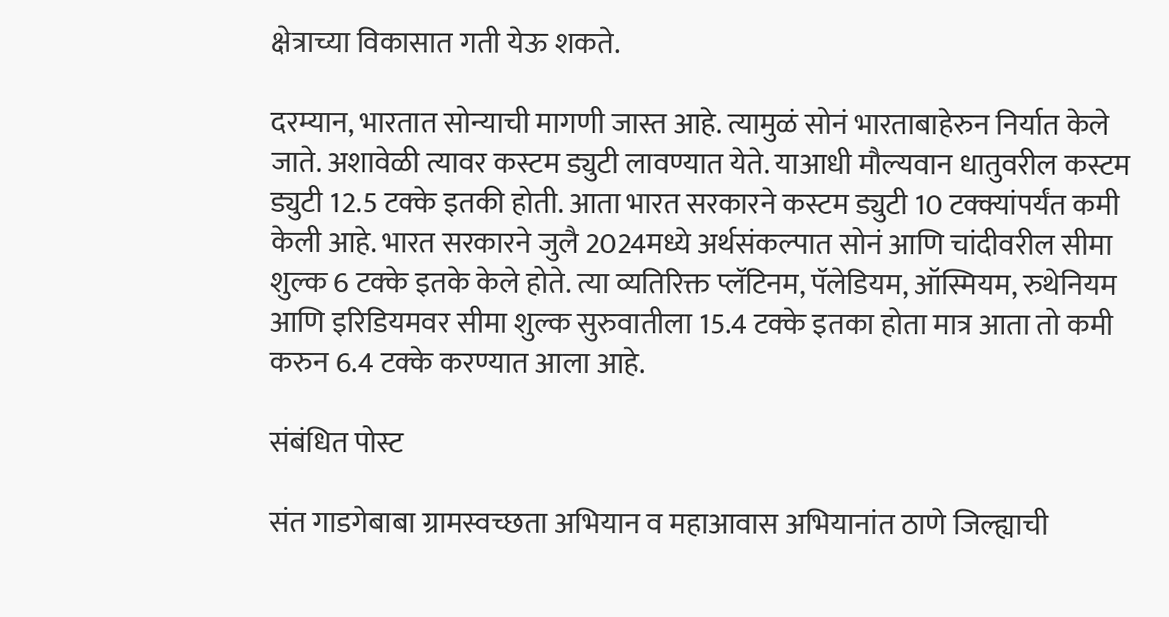क्षेत्राच्या विकासात गती येऊ शकते.

दरम्यान, भारतात सोन्याची मागणी जास्त आहे. त्यामुळं सोनं भारताबाहेरुन निर्यात केले जाते. अशावेळी त्यावर कस्टम ड्युटी लावण्यात येते. याआधी मौल्यवान धातुवरील कस्टम ड्युटी 12.5 टक्के इतकी होती. आता भारत सरकारने कस्टम ड्युटी 10 टक्क्यांपर्यंत कमी केली आहे. भारत सरकारने जुलै 2024मध्ये अर्थसंकल्पात सोनं आणि चांदीवरील सीमा शुल्क 6 टक्के इतके केले होते. त्या व्यतिरिक्त प्लॅटिनम, पॅलेडियम, ऑस्मियम, रुथेनियम आणि इरिडियमवर सीमा शुल्क सुरुवातीला 15.4 टक्के इतका होता मात्र आता तो कमी करुन 6.4 टक्के करण्यात आला आहे.

संबंधित पोस्ट

संत गाडगेबाबा ग्रामस्वच्छता अभियान व महाआवास अभियानांत ठाणे जिल्ह्याची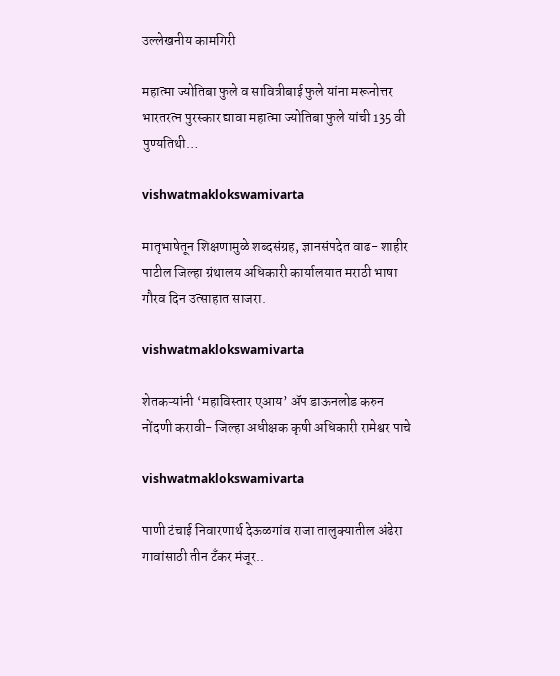उल्लेखनीय कामगिरी

महात्मा ज्योतिबा फुले व सावित्रीबाई फुले यांना मरूनोत्तर भारतरत्न पुरस्कार द्यावा महात्मा ज्योतिबा फुले यांची 135 वी पुण्यतिथी…

vishwatmaklokswamivarta

मातृभाषेतून शिक्षणामुळे शब्दसंग्रह, ज्ञानसंपदेत वाढ- शाहीर पाटील जिल्हा ग्रंथालय अधिकारी कार्यालयात मराठी भाषा गौरव दिन उत्साहात साजरा.

vishwatmaklokswamivarta

शेतकऱ्यांनी ‘महाविस्तार एआय’ ॲप डाऊनलोड करुन नोंदणी करावी- जिल्हा अधीक्षक कृषी अधिकारी रामेश्वर पाचे

vishwatmaklokswamivarta

पाणी टंचाई निवारणार्थ देऊळगांव राजा तालुक्यातील अंढेरा गावांसाठी तीन टँकर मंजूर..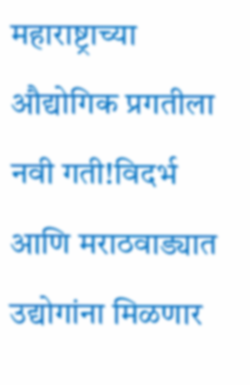महाराष्ट्राच्या औद्योगिक प्रगतीला नवी गती!विदर्भ आणि मराठवाड्यात उद्योगांना मिळणार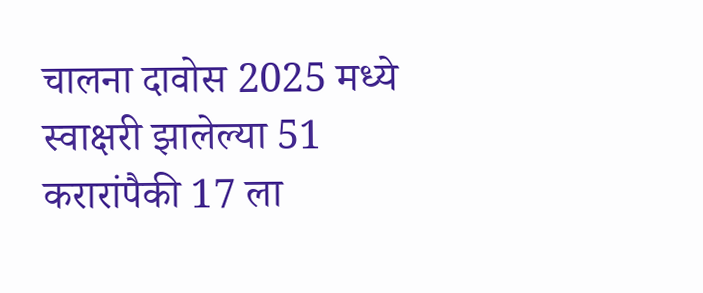चालना दावोस 2025 मध्ये स्वाक्षरी झालेल्या 51 करारांपैकी 17 ला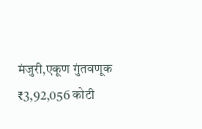मंजुरी,एकूण गुंतवणूक ₹3,92,056 कोटी